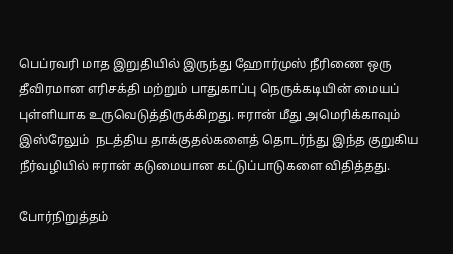பெப்ரவரி மாத இறுதியில் இருந்து ஹோர்முஸ் நீரிணை ஒரு தீவிரமான எரிசக்தி மற்றும் பாதுகாப்பு நெருக்கடியின் மையப் புள்ளியாக உருவெடுத்திருக்கிறது. ஈரான் மீது அமெரிக்காவும்  இஸ்ரேலும்  நடத்திய தாக்குதல்களைத் தொடர்ந்து இந்த குறுகிய நீர்வழியில் ஈரான் கடுமையான கட்டுப்பாடுகளை விதித்தது.

போர்நிறுத்தம்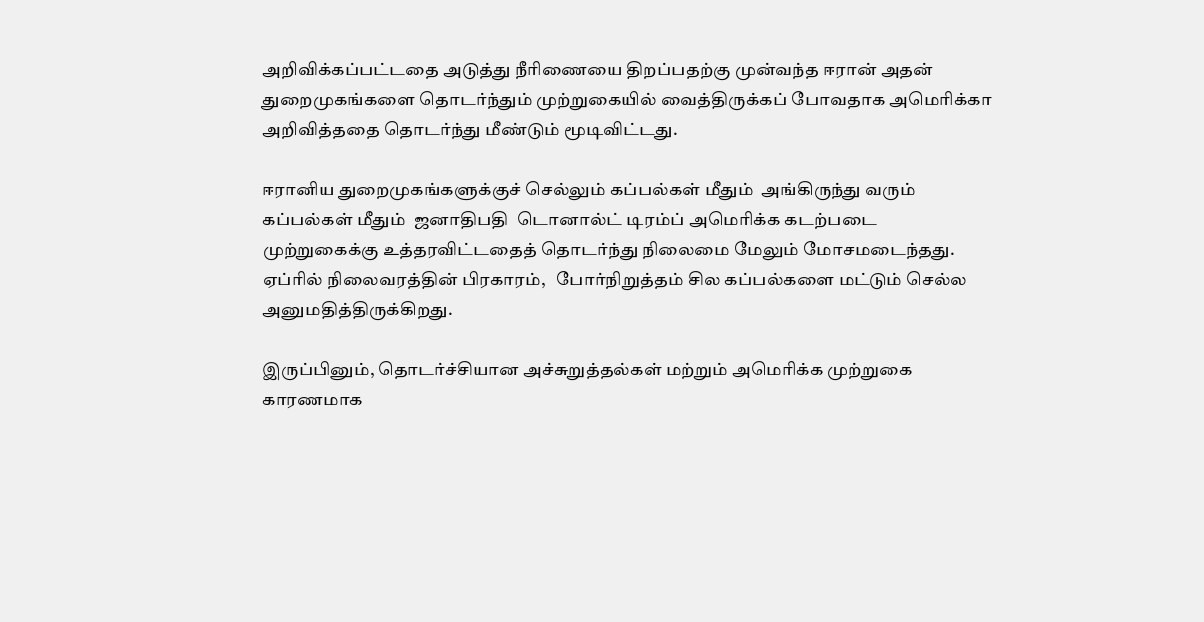அறிவிக்கப்பட்டதை அடுத்து நீரிணையை திறப்பதற்கு முன்வந்த ஈரான் அதன் துறைமுகங்களை தொடர்ந்தும் முற்றுகையில் வைத்திருக்கப் போவதாக அமெரிக்கா அறிவித்ததை தொடர்ந்து மீண்டும் மூடிவிட்டது.

ஈரானிய துறைமுகங்களுக்குச் செல்லும் கப்பல்கள் மீதும்  அங்கிருந்து வரும் கப்பல்கள் மீதும்  ஜனாதிபதி  டொனால்ட் டிரம்ப் அமெரிக்க கடற்படை முற்றுகைக்கு உத்தரவிட்டதைத் தொடர்ந்து நிலைமை மேலும் மோசமடைந்தது. ஏப்ரில் நிலைவரத்தின் பிரகாரம்,   போர்நிறுத்தம் சில கப்பல்களை மட்டும் செல்ல அனுமதித்திருக்கிறது.

இருப்பினும், தொடர்ச்சியான அச்சுறுத்தல்கள் மற்றும் அமெரிக்க முற்றுகை காரணமாக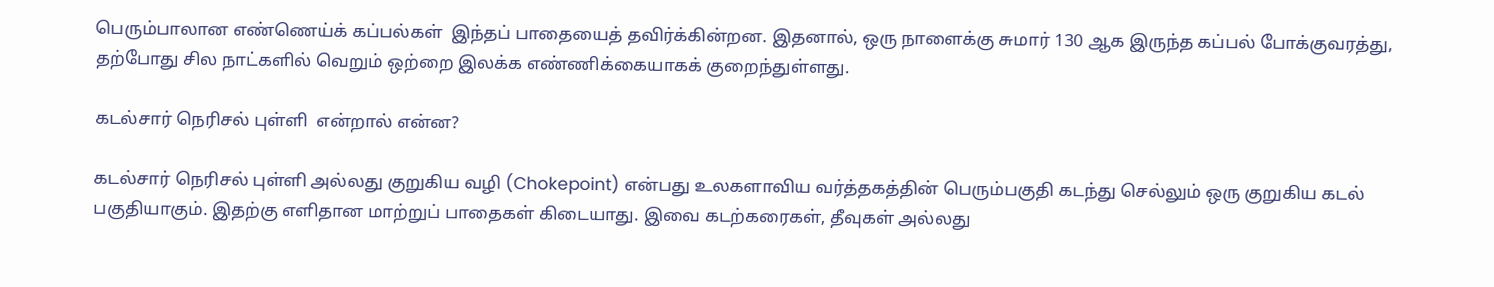பெரும்பாலான எண்ணெய்க் கப்பல்கள்  இந்தப் பாதையைத் தவிர்க்கின்றன. இதனால், ஒரு நாளைக்கு சுமார் 130 ஆக இருந்த கப்பல் போக்குவரத்து, தற்போது சில நாட்களில் வெறும் ஒற்றை இலக்க எண்ணிக்கையாகக் குறைந்துள்ளது.

கடல்சார் நெரிசல் புள்ளி  என்றால் என்ன?

கடல்சார் நெரிசல் புள்ளி அல்லது குறுகிய வழி (Chokepoint) என்பது உலகளாவிய வர்த்தகத்தின் பெரும்பகுதி கடந்து செல்லும் ஒரு குறுகிய கடல் பகுதியாகும். இதற்கு எளிதான மாற்றுப் பாதைகள் கிடையாது. இவை கடற்கரைகள், தீவுகள் அல்லது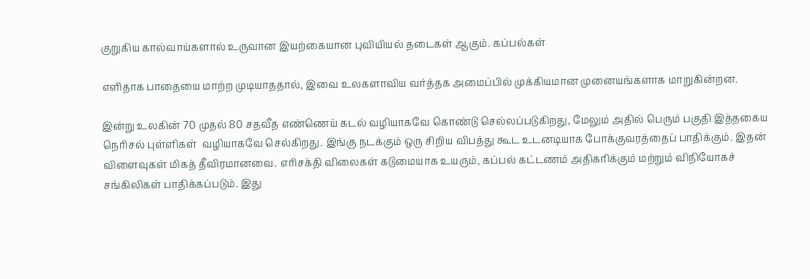குறுகிய கால்வாய்களால் உருவான இயற்கையான புவியியல் தடைகள் ஆகும். கப்பல்கள்

எளிதாக பாதையை மாற்ற முடியாததால், இவை உலகளாவிய வர்த்தக அமைப்பில் முக்கியமான முனையங்களாக மாறுகின்றன.

இன்று உலகின் 70 முதல் 80 சதவீத எண்ணெய் கடல் வழியாகவே கொண்டு செல்லப்படுகிறது, மேலும் அதில் பெரும் பகுதி இத்தகைய நெரிசல் புள்ளிகள்  வழியாகவே செல்கிறது. இங்கு நடக்கும் ஒரு சிறிய விபத்து கூட உடனடியாக போக்குவரத்தைப் பாதிக்கும். இதன் விளைவுகள் மிகத் தீவிரமானவை. எரிசக்தி விலைகள் கடுமையாக உயரும், கப்பல் கட்டணம் அதிகரிக்கும் மற்றும் விநியோகச் சங்கிலிகள் பாதிக்கப்படும். இது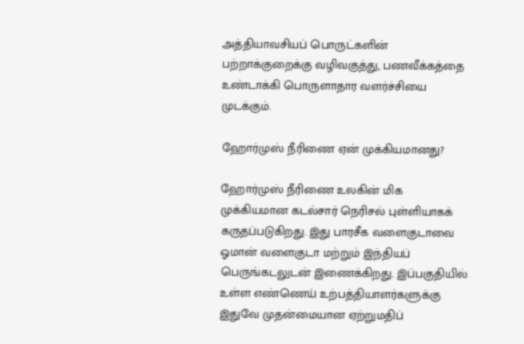அத்தியாவசியப் பொருட்களின் பற்றாக்குறைக்கு வழிவகுத்து, பணவீக்கத்தை உண்டாக்கி பொருளாதார வளர்ச்சியை முடக்கும்.

ஹோர்முஸ் நீரிணை ஏன் முக்கியமானது?

ஹோர்முஸ் நீரிணை உலகின் மிக முக்கியமான கடல்சார் நெரிசல் புள்ளியாகக்  கருதப்படுகிறது. இது பாரசீக வளைகுடாவை ஓமான் வளைகுடா மற்றும் இந்தியப் பெருங்கடலுடன் இணைக்கிறது. இப்பகுதியில் உள்ள எண்ணெய் உற்பத்தியாளர்களுக்கு இதுவே முதன்மையான ஏற்றுமதிப்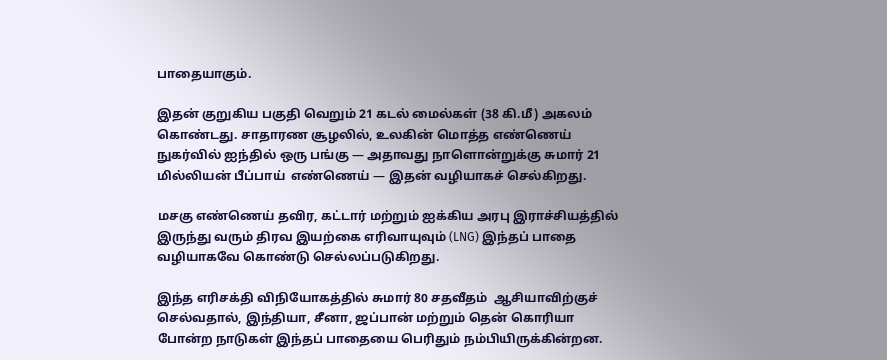பாதையாகும்.

இதன் குறுகிய பகுதி வெறும் 21 கடல் மைல்கள் (38 கி.மீ) அகலம் கொண்டது. சாதாரண சூழலில், உலகின் மொத்த எண்ணெய் நுகர்வில் ஐந்தில் ஒரு பங்கு — அதாவது நாளொன்றுக்கு சுமார் 21 மில்லியன் பீப்பாய்  எண்ணெய் — இதன் வழியாகச் செல்கிறது.

மசகு எண்ணெய் தவிர, கட்டார் மற்றும் ஐக்கிய அரபு இராச்சியத்தில்  இருந்து வரும் திரவ இயற்கை எரிவாயுவும் (LNG) இந்தப் பாதை வழியாகவே கொண்டு செல்லப்படுகிறது.

இந்த எரிசக்தி விநியோகத்தில் சுமார் 80 சதவீதம்  ஆசியாவிற்குச் செல்வதால், இந்தியா, சீனா, ஜப்பான் மற்றும் தென் கொரியா போன்ற நாடுகள் இந்தப் பாதையை பெரிதும் நம்பியிருக்கின்றன.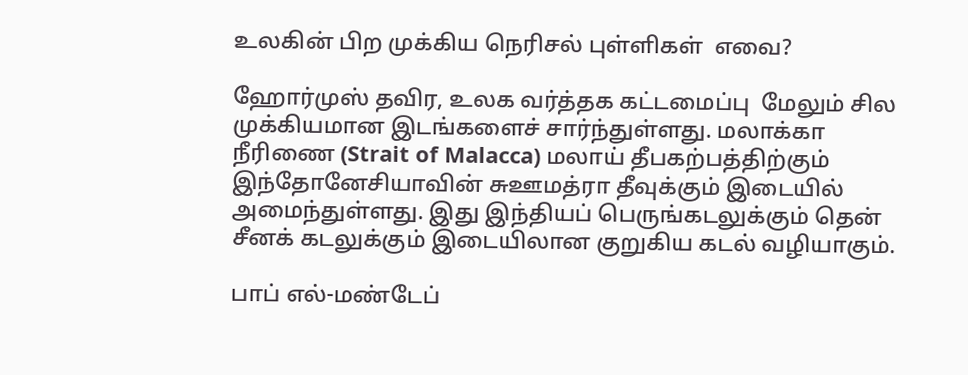உலகின் பிற முக்கிய நெரிசல் புள்ளிகள்  எவை?

ஹோர்முஸ் தவிர, உலக வர்த்தக கட்டமைப்பு  மேலும் சில முக்கியமான இடங்களைச் சார்ந்துள்ளது. மலாக்கா நீரிணை (Strait of Malacca) மலாய் தீபகற்பத்திற்கும் இந்தோனேசியாவின் சுஊமத்ரா தீவுக்கும் இடையில் அமைந்துள்ளது. இது இந்தியப் பெருங்கடலுக்கும் தென் சீனக் கடலுக்கும் இடையிலான குறுகிய கடல் வழியாகும்.

பாப் எல்-மண்டேப்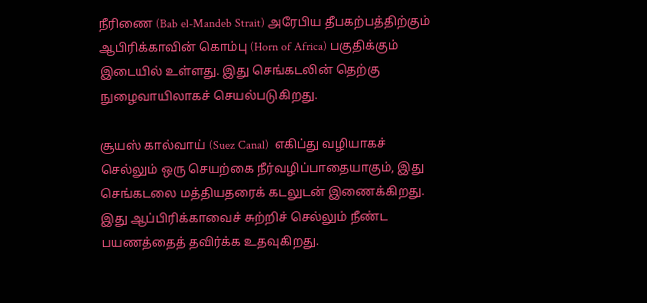நீரிணை (Bab el-Mandeb Strait) அரேபிய தீபகற்பத்திற்கும் ஆபிரிக்காவின் கொம்பு (Horn of Africa) பகுதிக்கும் இடையில் உள்ளது. இது செங்கடலின் தெற்கு நுழைவாயிலாகச் செயல்படுகிறது.

சூயஸ் கால்வாய் (Suez Canal)  எகிப்து வழியாகச் செல்லும் ஒரு செயற்கை நீர்வழிப்பாதையாகும், இது செங்கடலை மத்தியதரைக் கடலுடன் இணைக்கிறது. இது ஆப்பிரிக்காவைச் சுற்றிச் செல்லும் நீண்ட பயணத்தைத் தவிர்க்க உதவுகிறது.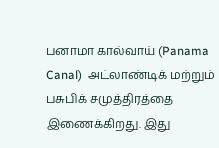பனாமா கால்வாய் (Panama Canal)  அட்லாண்டிக் மற்றும் பசுபிக் சமுத்திரத்தை  இணைக்கிறது. இது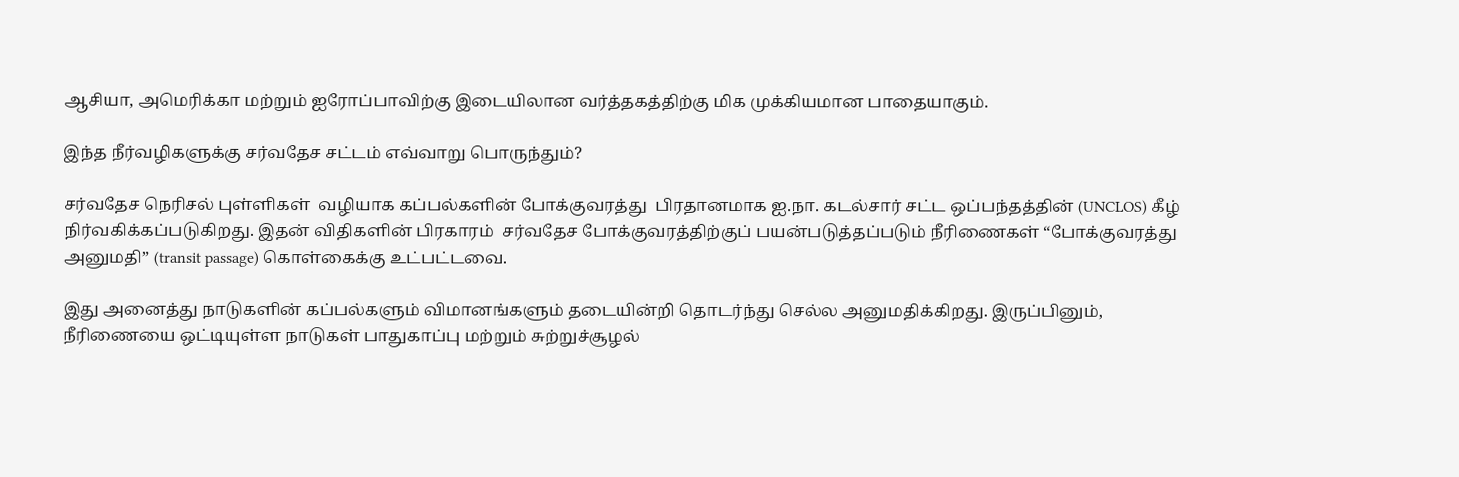ஆசியா, அமெரிக்கா மற்றும் ஐரோப்பாவிற்கு இடையிலான வர்த்தகத்திற்கு மிக முக்கியமான பாதையாகும்.

இந்த நீர்வழிகளுக்கு சர்வதேச சட்டம் எவ்வாறு பொருந்தும்?

சர்வதேச நெரிசல் புள்ளிகள்  வழியாக கப்பல்களின் போக்குவரத்து  பிரதானமாக ஐ.நா. கடல்சார் சட்ட ஒப்பந்தத்தின் (UNCLOS) கீழ் நிர்வகிக்கப்படுகிறது. இதன் விதிகளின் பிரகாரம்  சர்வதேச போக்குவரத்திற்குப் பயன்படுத்தப்படும் நீரிணைகள் “போக்குவரத்து அனுமதி” (transit passage) கொள்கைக்கு உட்பட்டவை.

இது அனைத்து நாடுகளின் கப்பல்களும் விமானங்களும் தடையின்றி தொடர்ந்து செல்ல அனுமதிக்கிறது. இருப்பினும், நீரிணையை ஒட்டியுள்ள நாடுகள் பாதுகாப்பு மற்றும் சுற்றுச்சூழல்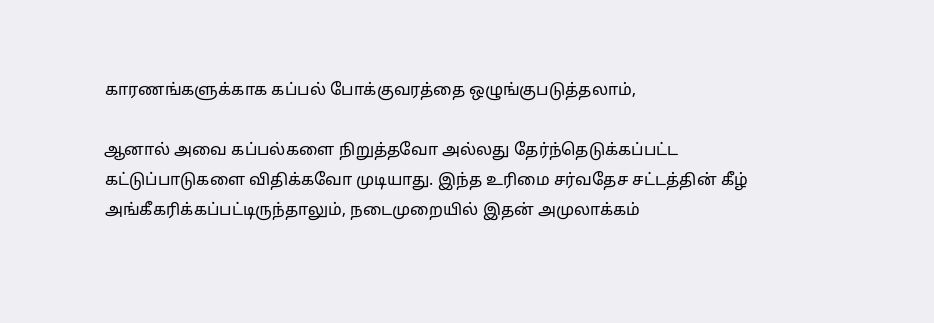காரணங்களுக்காக கப்பல் போக்குவரத்தை ஒழுங்குபடுத்தலாம்,

ஆனால் அவை கப்பல்களை நிறுத்தவோ அல்லது தேர்ந்தெடுக்கப்பட்ட கட்டுப்பாடுகளை விதிக்கவோ முடியாது. இந்த உரிமை சர்வதேச சட்டத்தின் கீழ் அங்கீகரிக்கப்பட்டிருந்தாலும், நடைமுறையில் இதன் அமுலாக்கம்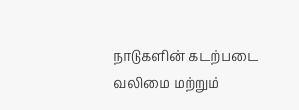நாடுகளின் கடற்படை வலிமை மற்றும்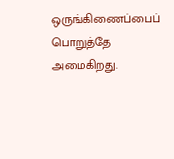ஒருங்கிணைப்பைப் பொறுத்தே அமைகிறது.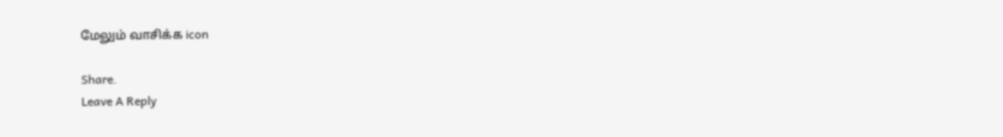மேலும் வாசிக்க icon

Share.
Leave A Reply